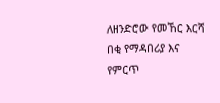ለዘንድሮው የመኸር እርሻ በቂ የማዳበሪያ እና የምርጥ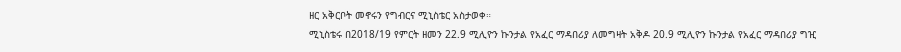ዘር አቅርቦት መኖሩን የግብርና ሚኒስቴር አስታወቀ።
ሚኒስቴሩ በ2018/19 የምርት ዘመን 22.9 ሚሊዮን ኩንታል የአፈር ማዳበሪያ ለመግዛት አቅዶ 20.9 ሚሊዮን ኩንታል የአፈር ማዳበሪያ ግዢ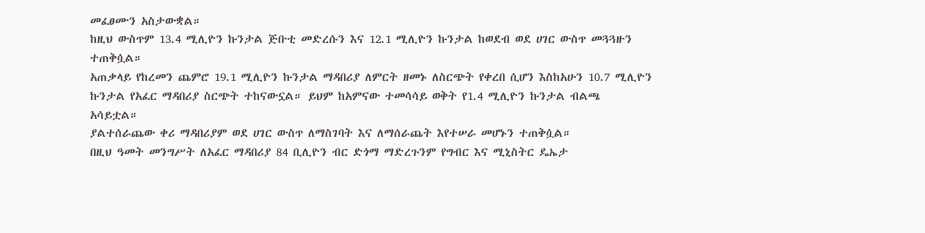መፈፀሙን አስታውቋል።
ከዚህ ውስጥም 13.4 ሚሊዮን ኩንታል ጅቡቲ መድረሱን እና 12.1 ሚሊዮን ኩንታል ከወደብ ወደ ሀገር ውስጥ መጓጓዙን ተጠቅሷል።
አጠቃላይ የከረመን ጨምሮ 19.1 ሚሊዮን ኩንታል ማዳበሪያ ለምርት ዘመኑ ለስርጭት የቀረበ ሲሆን እስከአሁን 10.7 ሚሊዮን ኩንታል የአፈር ማዳበሪያ ስርጭት ተከናውኗል። ይህም ከአምናው ተመሳሳይ ወቅት የ1.4 ሚሊዮን ኩንታል ብልጫ አሳይቷል።
ያልተሰራጨው ቀሪ ማዳበሪያም ወደ ሀገር ውስጥ ለማስገባት እና ለማሰራጨት እየተሠራ መሆኑን ተጠቅሷል።
በዚህ ዓመት መንግሥት ለአፈር ማዳበሪያ 84 ቢሊዮን ብር ድጎማ ማድረጉንም የግብር እና ሚኒስትር ዴኤታ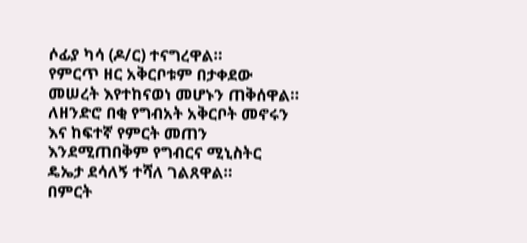ሶፊያ ካሳ (ዶ/ር) ተናግረዋል።
የምርጥ ዘር አቅርቦቱም በታቀደው መሠረት እየተከናወነ መሆኑን ጠቅሰዋል።
ለዘንድሮ በቂ የግብአት አቅርቦት መኖሩን እና ከፍተኛ የምርት መጠን እንደሚጠበቅም የግብርና ሚኒስትር ዴኤታ ደሳለኝ ተሻለ ገልጸዋል።
በምርት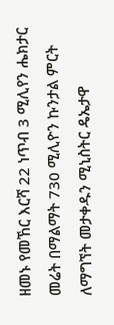ዘመኑ የመኸር እርሻ 22 ነጥብ 3 ሚሊየን ሔክታር መሬት በማልማት 730 ሚሊዮን ኩንታል ምርት ለማግኘት መታቀዱን ሚኒስትር ዴኤታዋ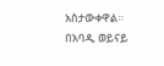አስታውቀዋል።
በአባዲ ወይናይ